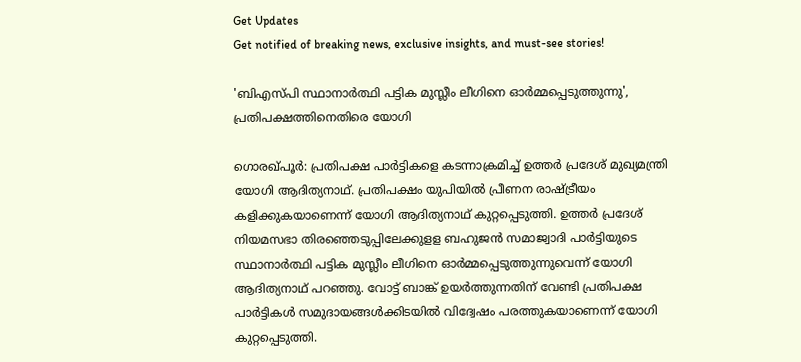Get Updates
Get notified of breaking news, exclusive insights, and must-see stories!

'ബിഎസ്പി സ്ഥാനാര്‍ത്ഥി പട്ടിക മുസ്ലീം ലീഗിനെ ഓര്‍മ്മപ്പെടുത്തുന്നു', പ്രതിപക്ഷത്തിനെതിരെ യോഗി

ഗൊരഖ്പൂര്‍: പ്രതിപക്ഷ പാര്‍ട്ടികളെ കടന്നാക്രമിച്ച് ഉത്തര്‍ പ്രദേശ് മുഖ്യമന്ത്രി യോഗി ആദിത്യനാഥ്. പ്രതിപക്ഷം യുപിയില്‍ പ്രീണന രാഷ്ട്രീയം കളിക്കുകയാണെന്ന് യോഗി ആദിത്യനാഥ് കുറ്റപ്പെടുത്തി. ഉത്തര്‍ പ്രദേശ് നിയമസഭാ തിരഞ്ഞെടുപ്പിലേക്കുളള ബഹുജന്‍ സമാജ്വാദി പാര്‍ട്ടിയുടെ സ്ഥാനാര്‍ത്ഥി പട്ടിക മുസ്ലീം ലീഗിനെ ഓര്‍മ്മപ്പെടുത്തുന്നുവെന്ന് യോഗി ആദിത്യനാഥ് പറഞ്ഞു. വോട്ട് ബാങ്ക് ഉയര്‍ത്തുന്നതിന് വേണ്ടി പ്രതിപക്ഷ പാര്‍ട്ടികള്‍ സമുദായങ്ങള്‍ക്കിടയില്‍ വിദ്വേഷം പരത്തുകയാണെന്ന് യോഗി കുറ്റപ്പെടുത്തി.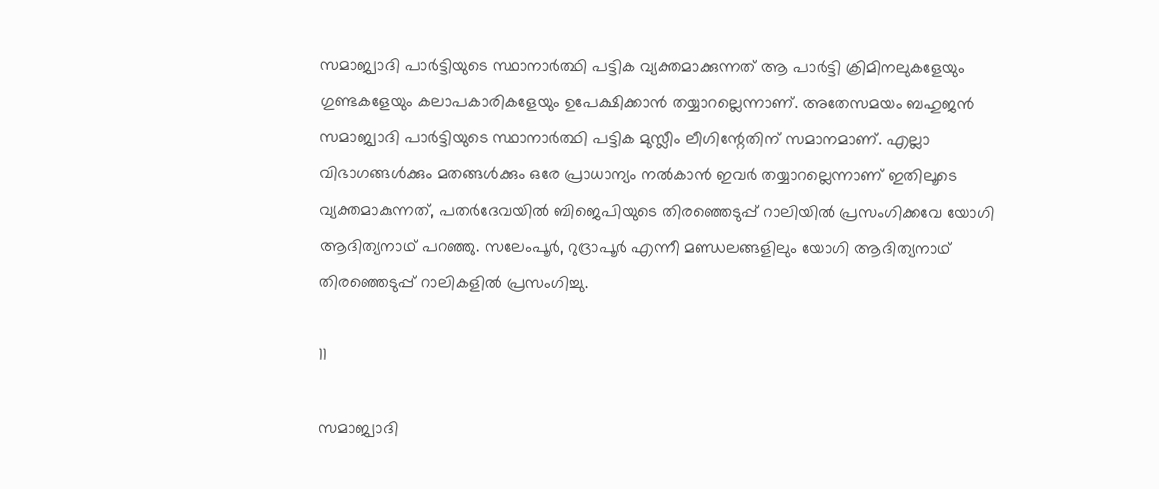സമാജ്വാദി പാര്‍ട്ടിയുടെ സ്ഥാനാര്‍ത്ഥി പട്ടിക വ്യക്തമാക്കുന്നത് ആ പാര്‍ട്ടി ക്രിമിനലുകളേയും ഗുണ്ടകളേയും കലാപകാരികളേയും ഉപേക്ഷിക്കാന്‍ തയ്യാറല്ലെന്നാണ്. അതേസമയം ബഹുജന്‍ സമാജ്വാദി പാര്‍ട്ടിയുടെ സ്ഥാനാര്‍ത്ഥി പട്ടിക മുസ്ലീം ലീഗിന്റേതിന് സമാനമാണ്. എല്ലാ വിഭാഗങ്ങള്‍ക്കും മതങ്ങള്‍ക്കും ഒരേ പ്രാധാന്യം നല്‍കാന്‍ ഇവര്‍ തയ്യാറല്ലെന്നാണ് ഇതിലൂടെ വ്യക്തമാകുന്നത്, പതര്‍ദേവയില്‍ ബിജെപിയുടെ തിരഞ്ഞെടുപ്പ് റാലിയില്‍ പ്രസംഗിക്കവേ യോഗി ആദിത്യനാഥ് പറഞ്ഞു. സലേംപൂര്‍, റുദ്രാപൂര്‍ എന്നീ മണ്ഡലങ്ങളിലും യോഗി ആദിത്യനാഥ് തിരഞ്ഞെടുപ്പ് റാലികളില്‍ പ്രസംഗിച്ചു.

11

സമാജ്വാദി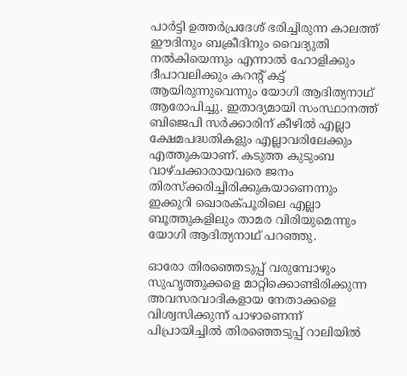പാര്‍ട്ടി ഉത്തര്‍പ്രദേശ് ഭരിച്ചിരുന്ന കാലത്ത് ഈദിനും ബക്രീദിനും വൈദ്യുതി നല്‍കിയെന്നും എന്നാല്‍ ഹോളിക്കും ദീപാവലിക്കും കറന്റ് കട്ട് ആയിരുന്നുവെന്നും യോഗി ആദിത്യനാഥ് ആരോപിച്ചു. ഇതാദ്യമായി സംസ്ഥാനത്ത് ബിജെപി സര്‍ക്കാരിന് കീഴില്‍ എല്ലാ ക്ഷേമപദ്ധതികളും എല്ലാവരിലേക്കും എത്തുകയാണ്. കടുത്ത കുടുംബ വാഴ്ചക്കാരായവരെ ജനം തിരസ്‌ക്കരിച്ചിരിക്കുകയാണെന്നും ഇക്കുറി ഖൊരക്പൂരിലെ എല്ലാ ബൂത്തുകളിലും താമര വിരിയുമെന്നും യോഗി ആദിത്യനാഥ് പറഞ്ഞു.

ഓരോ തിരഞ്ഞെടുപ്പ് വരുമ്പോഴും സുഹൃത്തുക്കളെ മാറ്റിക്കൊണ്ടിരിക്കുന്ന അവസരവാദികളായ നേതാക്കളെ വിശ്വസിക്കുന്ന് പാഴാണെന്ന് പിപ്രായിച്ചില്‍ തിരഞ്ഞെടുപ്പ് റാലിയില്‍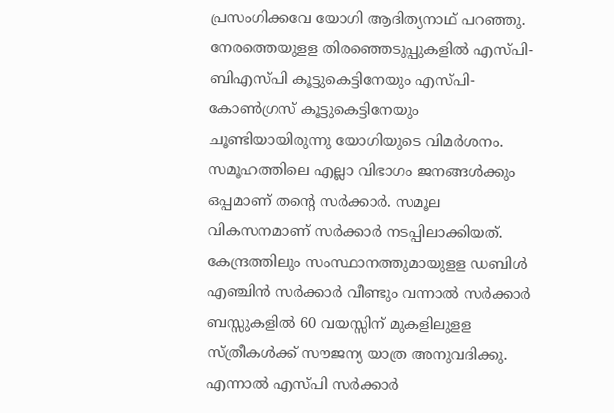പ്രസംഗിക്കവേ യോഗി ആദിത്യനാഥ് പറഞ്ഞു. നേരത്തെയുളള തിരഞ്ഞെടുപ്പുകളില്‍ എസ്പി-ബിഎസ്പി കൂട്ടുകെട്ടിനേയും എസ്പി-കോണ്‍ഗ്രസ് കൂട്ടുകെട്ടിനേയും ചൂണ്ടിയായിരുന്നു യോഗിയുടെ വിമര്‍ശനം. സമൂഹത്തിലെ എല്ലാ വിഭാഗം ജനങ്ങള്‍ക്കും ഒപ്പമാണ് തന്റെ സര്‍ക്കാര്‍. സമൂല വികസനമാണ് സര്‍ക്കാര്‍ നടപ്പിലാക്കിയത്. കേന്ദ്രത്തിലും സംസ്ഥാനത്തുമായുളള ഡബിള്‍ എഞ്ചിന്‍ സര്‍ക്കാര്‍ വീണ്ടും വന്നാല്‍ സര്‍ക്കാര്‍ ബസ്സുകളില്‍ 60 വയസ്സിന് മുകളിലുളള സ്ത്രീകള്‍ക്ക് സൗജന്യ യാത്ര അനുവദിക്കു. എന്നാല്‍ എസ്പി സര്‍ക്കാര്‍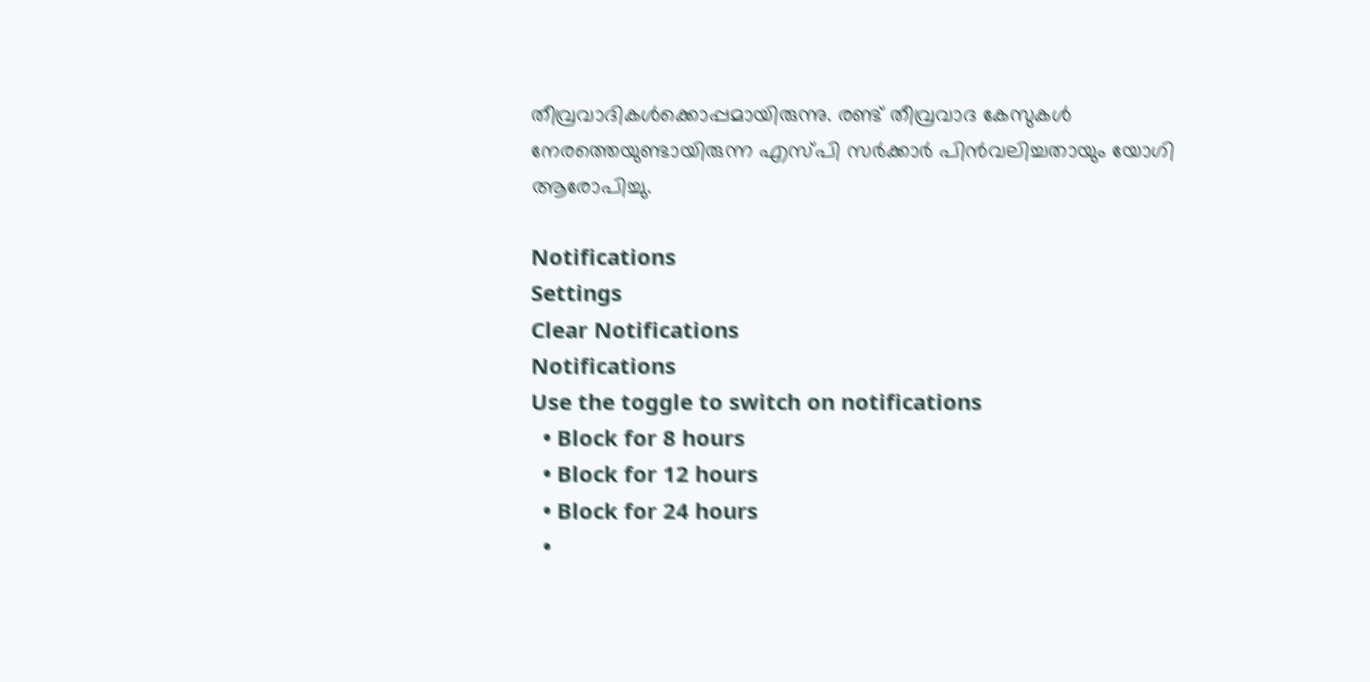തീവ്രവാദികള്‍ക്കൊപ്പമായിരുന്നു. രണ്ട് തീവ്രവാദ കേസുകള്‍ നേരത്തെയുണ്ടായിരുന്ന എസ്പി സര്‍ക്കാര്‍ പിന്‍വലിച്ചതായും യോഗി ആരോപിച്ചു.

Notifications
Settings
Clear Notifications
Notifications
Use the toggle to switch on notifications
  • Block for 8 hours
  • Block for 12 hours
  • Block for 24 hours
  •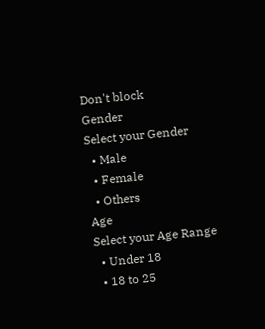Don't block
Gender
Select your Gender
  • Male
  • Female
  • Others
Age
Select your Age Range
  • Under 18
  • 18 to 25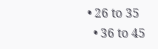• 26 to 35
  • 36 to 45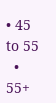• 45 to 55
  • 55+